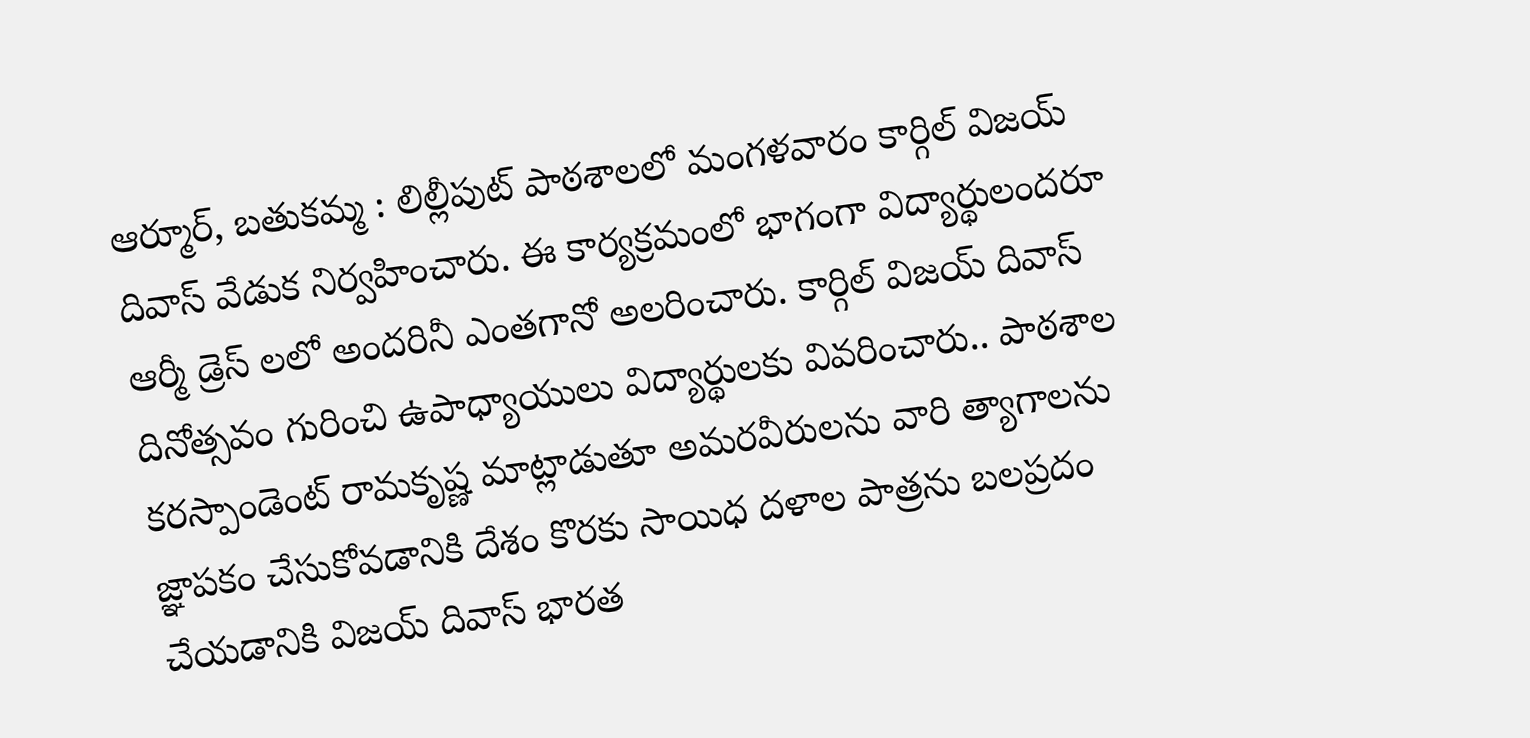ఆర్మూర్, బతుకమ్మ : లిల్లీపుట్ పాఠశాలలో మంగళవారం కార్గిల్ విజయ్ దివాస్ వేడుక నిర్వహించారు. ఈ కార్యక్రమంలో భాగంగా విద్యార్థులందరూ ఆర్మీ డ్రెస్ లలో అందరినీ ఎంతగానో అలరించారు. కార్గిల్ విజయ్ దివాస్ దినోత్సవం గురించి ఉపాధ్యాయులు విద్యార్థులకు వివరించారు.. పాఠశాల కరస్పాండెంట్ రామకృష్ణ మాట్లాడుతూ అమరవీరులను వారి త్యాగాలను జ్ఞాపకం చేసుకోవడానికి దేశం కొరకు సాయిధ దళాల పాత్రను బలప్రదం చేయడానికి విజయ్ దివాస్ భారత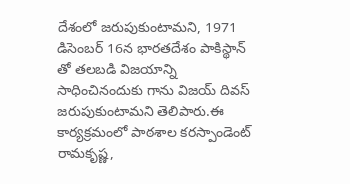దేశంలో జరుపుకుంటామని, 1971 డిసెంబర్ 16న భారతదేశం పాకిస్థాన్ తో తలబడి విజయాన్ని సాధించినందుకు గాను విజయ్ దివస్ జరుపుకుంటామని తెలిపారు.ఈ కార్యక్రమంలో పాఠశాల కరస్పాండెంట్ రామకృష్ణ,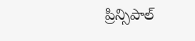ప్రిన్సిపాల్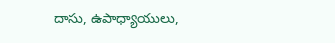దాసు, ఉపాధ్యాయులు,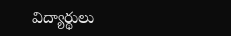విద్యార్థులు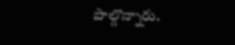పాల్గొన్నారు.